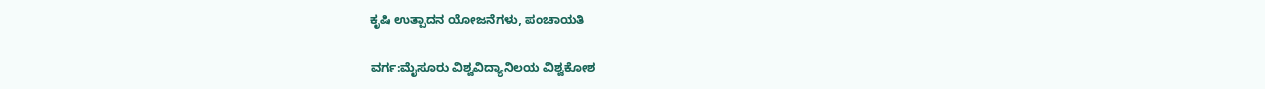ಕೃಷಿ ಉತ್ಪಾದನ ಯೋಜನೆಗಳು, ಪಂಚಾಯತಿ

ವರ್ಗ:ಮೈಸೂರು ವಿಶ್ವವಿದ್ಯಾನಿಲಯ ವಿಶ್ವಕೋಶ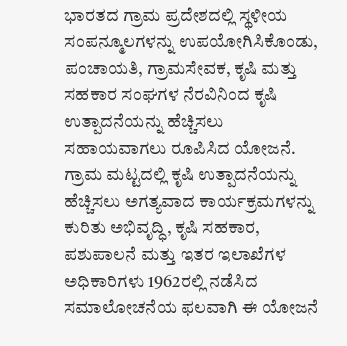ಭಾರತದ ಗ್ರಾಮ ಪ್ರದೇಶದಲ್ಲಿ ಸ್ಥಳೀಯ ಸಂಪನ್ಮೂಲಗಳನ್ನು ಉಪಯೋಗಿಸಿಕೊಂಡು, ಪಂಚಾಯತಿ, ಗ್ರಾಮಸೇವಕ, ಕೃಷಿ ಮತ್ತು ಸಹಕಾರ ಸಂಘಗಳ ನೆರವಿನಿಂದ ಕೃಷಿ ಉತ್ಪಾದನೆಯನ್ನು ಹೆಚ್ಚಿಸಲು ಸಹಾಯವಾಗಲು ರೂಪಿಸಿದ ಯೋಜನೆ. ಗ್ರಾಮ ಮಟ್ಟದಲ್ಲಿ ಕೃಷಿ ಉತ್ಪಾದನೆಯನ್ನು ಹೆಚ್ಚಿಸಲು ಅಗತ್ಯವಾದ ಕಾರ್ಯಕ್ರಮಗಳನ್ನು ಕುರಿತು ಅಭಿವೃದ್ಧಿ, ಕೃಷಿ ಸಹಕಾರ, ಪಶುಪಾಲನೆ ಮತ್ತು ಇತರ ಇಲಾಖೆಗಳ ಅಧಿಕಾರಿಗಳು 1962ರಲ್ಲಿ ನಡೆಸಿದ ಸಮಾಲೋಚನೆಯ ಫಲವಾಗಿ ಈ ಯೋಜನೆ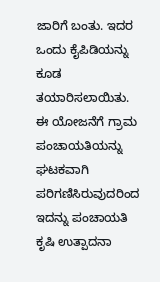ಜಾರಿಗೆ ಬಂತು. ಇದರ ಒಂದು ಕೈಪಿಡಿಯನ್ನು ಕೂಡ ತಯಾರಿಸಲಾಯಿತು. ಈ ಯೋಜನೆಗೆ ಗ್ರಾಮ ಪಂಚಾಯತಿಯನ್ನು ಘಟಕವಾಗಿ ಪರಿಗಣಿಸಿರುವುದರಿಂದ ಇದನ್ನು ಪಂಚಾಯತಿ ಕೃಷಿ ಉತ್ಪಾದನಾ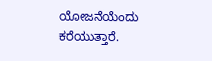ಯೋಜನೆಯೆಂದು ಕರೆಯುತ್ತಾರೆ.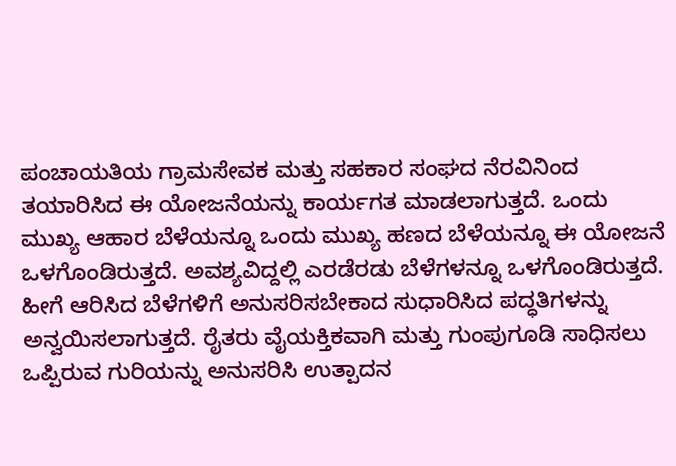ಪಂಚಾಯತಿಯ ಗ್ರಾಮಸೇವಕ ಮತ್ತು ಸಹಕಾರ ಸಂಘದ ನೆರವಿನಿಂದ ತಯಾರಿಸಿದ ಈ ಯೋಜನೆಯನ್ನು ಕಾರ್ಯಗತ ಮಾಡಲಾಗುತ್ತದೆ. ಒಂದು ಮುಖ್ಯ ಆಹಾರ ಬೆಳೆಯನ್ನೂ ಒಂದು ಮುಖ್ಯ ಹಣದ ಬೆಳೆಯನ್ನೂ ಈ ಯೋಜನೆ ಒಳಗೊಂಡಿರುತ್ತದೆ. ಅವಶ್ಯವಿದ್ದಲ್ಲಿ ಎರಡೆರಡು ಬೆಳೆಗಳನ್ನೂ ಒಳಗೊಂಡಿರುತ್ತದೆ. ಹೀಗೆ ಆರಿಸಿದ ಬೆಳೆಗಳಿಗೆ ಅನುಸರಿಸಬೇಕಾದ ಸುಧಾರಿಸಿದ ಪದ್ಧತಿಗಳನ್ನು ಅನ್ವಯಿಸಲಾಗುತ್ತದೆ. ರೈತರು ವೈಯಕ್ತಿಕವಾಗಿ ಮತ್ತು ಗುಂಪುಗೂಡಿ ಸಾಧಿಸಲು ಒಪ್ಪಿರುವ ಗುರಿಯನ್ನು ಅನುಸರಿಸಿ ಉತ್ಪಾದನ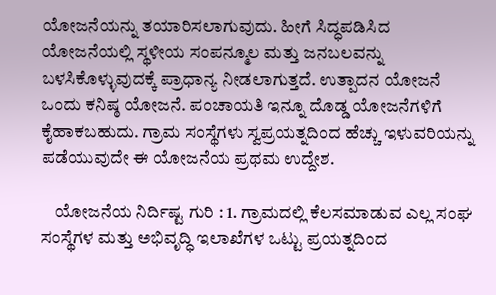ಯೋಜನೆಯನ್ನು ತಯಾರಿಸಲಾಗುವುದು. ಹೀಗೆ ಸಿದ್ಧಪಡಿಸಿದ ಯೋಜನೆಯಲ್ಲಿ ಸ್ಥಳೀಯ ಸಂಪನ್ಮೂಲ ಮತ್ತು ಜನಬಲವನ್ನು ಬಳಸಿಕೊಳ್ಳುವುದಕ್ಕೆ ಪ್ರಾಧಾನ್ಯ ನೀಡಲಾಗುತ್ತದೆ. ಉತ್ಪಾದನ ಯೋಜನೆ ಒಂದು ಕನಿಷ್ಠ ಯೋಜನೆ. ಪಂಚಾಯತಿ ಇನ್ನೂ ದೊಡ್ಡ ಯೋಜನೆಗಳಿಗೆ ಕೈಹಾಕಬಹುದು. ಗ್ರಾಮ ಸಂಸ್ಥೆಗಳು ಸ್ವಪ್ರಯತ್ನದಿಂದ ಹೆಚ್ಚು ಇಳುವರಿಯನ್ನು ಪಡೆಯುವುದೇ ಈ ಯೋಜನೆಯ ಪ್ರಥಮ ಉದ್ದೇಶ.

    ಯೋಜನೆಯ ನಿರ್ದಿಷ್ಟ ಗುರಿ : 1. ಗ್ರಾಮದಲ್ಲಿ ಕೆಲಸಮಾಡುವ ಎಲ್ಲ ಸಂಘ ಸಂಸ್ಥೆಗಳ ಮತ್ತು ಅಭಿವೃದ್ಧಿ ಇಲಾಖೆಗಳ ಒಟ್ಟು ಪ್ರಯತ್ನದಿಂದ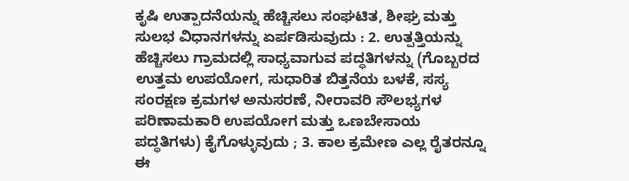ಕೃಷಿ ಉತ್ಪಾದನೆಯನ್ನು ಹೆಚ್ಚಿಸಲು ಸಂಘಟಿತ, ಶೀಘ್ರ ಮತ್ತು ಸುಲಭ ವಿಧಾನಗಳನ್ನು ಏರ್ಪಡಿಸುವುದು : 2. ಉತ್ಪತ್ತಿಯನ್ನು ಹೆಚ್ಚಿಸಲು ಗ್ರಾಮದಲ್ಲಿ ಸಾಧ್ಯವಾಗುವ ಪದ್ಧತಿಗಳನ್ನು (ಗೊಬ್ಬರದ ಉತ್ತಮ ಉಪಯೋಗ, ಸುಧಾರಿತ ಬಿತ್ತನೆಯ ಬಳಕೆ, ಸಸ್ಯ ಸಂರಕ್ಷಣ ಕ್ರಮಗಳ ಅನುಸರಣೆ, ನೀರಾವರಿ ಸೌಲಭ್ಯಗಳ ಪರಿಣಾಮಕಾರಿ ಉಪಯೋಗ ಮತ್ತು ಒಣಬೇಸಾಯ ಪದ್ಧತಿಗಳು) ಕೈಗೊಳ್ಳುವುದು ; 3. ಕಾಲ ಕ್ರಮೇಣ ಎಲ್ಲ ರೈತರನ್ನೂ ಈ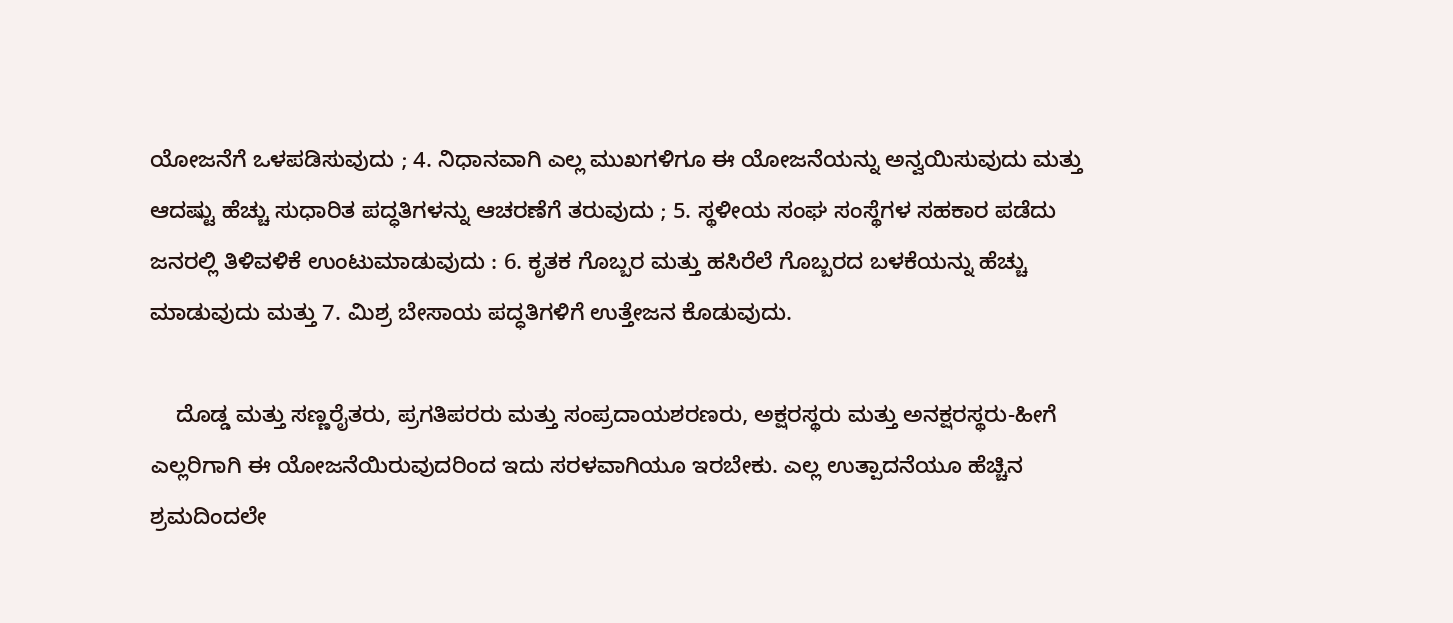ಯೋಜನೆಗೆ ಒಳಪಡಿಸುವುದು ; 4. ನಿಧಾನವಾಗಿ ಎಲ್ಲ ಮುಖಗಳಿಗೂ ಈ ಯೋಜನೆಯನ್ನು ಅನ್ವಯಿಸುವುದು ಮತ್ತು ಆದಷ್ಟು ಹೆಚ್ಚು ಸುಧಾರಿತ ಪದ್ಧತಿಗಳನ್ನು ಆಚರಣೆಗೆ ತರುವುದು ; 5. ಸ್ಥಳೀಯ ಸಂಘ ಸಂಸ್ಥೆಗಳ ಸಹಕಾರ ಪಡೆದು ಜನರಲ್ಲಿ ತಿಳಿವಳಿಕೆ ಉಂಟುಮಾಡುವುದು : 6. ಕೃತಕ ಗೊಬ್ಬರ ಮತ್ತು ಹಸಿರೆಲೆ ಗೊಬ್ಬರದ ಬಳಕೆಯನ್ನು ಹೆಚ್ಚು ಮಾಡುವುದು ಮತ್ತು 7. ಮಿಶ್ರ ಬೇಸಾಯ ಪದ್ಧತಿಗಳಿಗೆ ಉತ್ತೇಜನ ಕೊಡುವುದು.

    ದೊಡ್ಡ ಮತ್ತು ಸಣ್ಣರೈತರು, ಪ್ರಗತಿಪರರು ಮತ್ತು ಸಂಪ್ರದಾಯಶರಣರು, ಅಕ್ಷರಸ್ಥರು ಮತ್ತು ಅನಕ್ಷರಸ್ಥರು-ಹೀಗೆ ಎಲ್ಲರಿಗಾಗಿ ಈ ಯೋಜನೆಯಿರುವುದರಿಂದ ಇದು ಸರಳವಾಗಿಯೂ ಇರಬೇಕು. ಎಲ್ಲ ಉತ್ಪಾದನೆಯೂ ಹೆಚ್ಚಿನ ಶ್ರಮದಿಂದಲೇ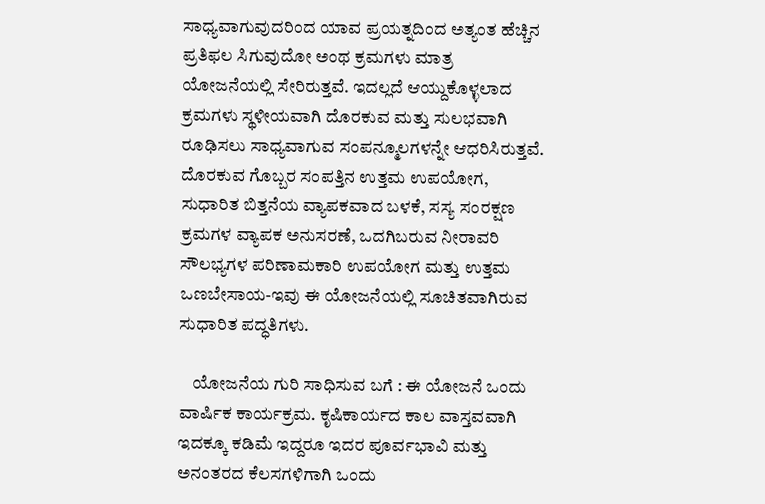ಸಾಧ್ಯವಾಗುವುದರಿಂದ ಯಾವ ಪ್ರಯತ್ನದಿಂದ ಅತ್ಯಂತ ಹೆಚ್ಚಿನ ಪ್ರತಿಫಲ ಸಿಗುವುದೋ ಅಂಥ ಕ್ರಮಗಳು ಮಾತ್ರ ಯೋಜನೆಯಲ್ಲಿ ಸೇರಿರುತ್ತವೆ. ಇದಲ್ಲದೆ ಆಯ್ದುಕೊಳ್ಳಲಾದ ಕ್ರಮಗಳು ಸ್ಥಳೀಯವಾಗಿ ದೊರಕುವ ಮತ್ತು ಸುಲಭವಾಗಿ ರೂಢಿಸಲು ಸಾಧ್ಯವಾಗುವ ಸಂಪನ್ಮೂಲಗಳನ್ನೇ ಆಧರಿಸಿರುತ್ತವೆ. ದೊರಕುವ ಗೊಬ್ಬರ ಸಂಪತ್ತಿನ ಉತ್ತಮ ಉಪಯೋಗ, ಸುಧಾರಿತ ಬಿತ್ತನೆಯ ವ್ಯಾಪಕವಾದ ಬಳಕೆ, ಸಸ್ಯ ಸಂರಕ್ಷಣ ಕ್ರಮಗಳ ವ್ಯಾಪಕ ಅನುಸರಣೆ, ಒದಗಿಬರುವ ನೀರಾವರಿ ಸೌಲಭ್ಯಗಳ ಪರಿಣಾಮಕಾರಿ ಉಪಯೋಗ ಮತ್ತು ಉತ್ತಮ ಒಣಬೇಸಾಯ-ಇವು ಈ ಯೋಜನೆಯಲ್ಲಿ ಸೂಚಿತವಾಗಿರುವ ಸುಧಾರಿತ ಪದ್ಧತಿಗಳು.

    ಯೋಜನೆಯ ಗುರಿ ಸಾಧಿಸುವ ಬಗೆ : ಈ ಯೋಜನೆ ಒಂದು ವಾರ್ಷಿಕ ಕಾರ್ಯಕ್ರಮ. ಕೃಷಿಕಾರ್ಯದ ಕಾಲ ವಾಸ್ತವವಾಗಿ ಇದಕ್ಕೂ ಕಡಿಮೆ ಇದ್ದರೂ ಇದರ ಪೂರ್ವಭಾವಿ ಮತ್ತು ಅನಂತರದ ಕೆಲಸಗಳಿಗಾಗಿ ಒಂದು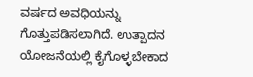ವರ್ಷದ ಅವಧಿಯನ್ನು ಗೊತ್ತುಪಡಿಸಲಾಗಿದೆ. ಉತ್ಪಾದನ ಯೋಜನೆಯಲ್ಲಿ ಕೈಗೊಳ್ಳಬೇಕಾದ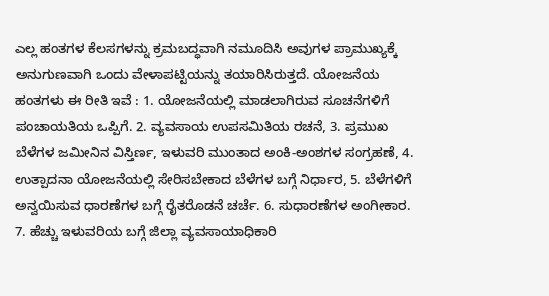ಎಲ್ಲ ಹಂತಗಳ ಕೆಲಸಗಳನ್ನು ಕ್ರಮಬದ್ಧವಾಗಿ ನಮೂದಿಸಿ ಅವುಗಳ ಪ್ರಾಮುಖ್ಯಕ್ಕೆ ಅನುಗುಣವಾಗಿ ಒಂದು ವೇಳಾಪಟ್ಟಿಯನ್ನು ತಯಾರಿಸಿರುತ್ತದೆ. ಯೋಜನೆಯ ಹಂತಗಳು ಈ ರೀತಿ ಇವೆ : 1. ಯೋಜನೆಯಲ್ಲಿ ಮಾಡಲಾಗಿರುವ ಸೂಚನೆಗಳಿಗೆ ಪಂಚಾಯತಿಯ ಒಪ್ಪಿಗೆ. 2. ವ್ಯವಸಾಯ ಉಪಸಮಿತಿಯ ರಚನೆ, 3. ಪ್ರಮುಖ ಬೆಳೆಗಳ ಜಮೀನಿನ ವಿಸ್ತಿರ್ಣ, ಇಳುವರಿ ಮುಂತಾದ ಅಂಕಿ-ಅಂಶಗಳ ಸಂಗ್ರಹಣೆ, 4. ಉತ್ಪಾದನಾ ಯೋಜನೆಯಲ್ಲಿ ಸೇರಿಸಬೇಕಾದ ಬೆಳೆಗಳ ಬಗ್ಗೆ ನಿರ್ಧಾರ, 5. ಬೆಳೆಗಳಿಗೆ ಅನ್ವಯಿಸುವ ಧಾರಣೆಗಳ ಬಗ್ಗೆ ರೈತರೊಡನೆ ಚರ್ಚೆ. 6. ಸುಧಾರಣೆಗಳ ಅಂಗೀಕಾರ. 7. ಹೆಚ್ಚು ಇಳುವರಿಯ ಬಗ್ಗೆ ಜಿಲ್ಲಾ ವ್ಯವಸಾಯಾಧಿಕಾರಿ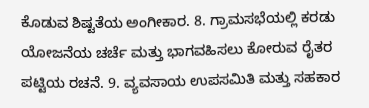ಕೊಡುವ ಶಿಷ್ಟತೆಯ ಅಂಗೀಕಾರ. 8. ಗ್ರಾಮಸಭೆಯಲ್ಲಿ ಕರಡು ಯೋಜನೆಯ ಚರ್ಚೆ ಮತ್ತು ಭಾಗವಹಿಸಲು ಕೋರುವ ರೈತರ ಪಟ್ಟಿಯ ರಚನೆ. 9. ವ್ಯವಸಾಯ ಉಪಸಮಿತಿ ಮತ್ತು ಸಹಕಾರ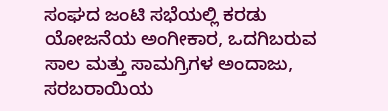ಸಂಘದ ಜಂಟಿ ಸಭೆಯಲ್ಲಿ ಕರಡು ಯೋಜನೆಯ ಅಂಗೀಕಾರ, ಒದಗಿಬರುವ ಸಾಲ ಮತ್ತು ಸಾಮಗ್ರಿಗಳ ಅಂದಾಜು, ಸರಬರಾಯಿಯ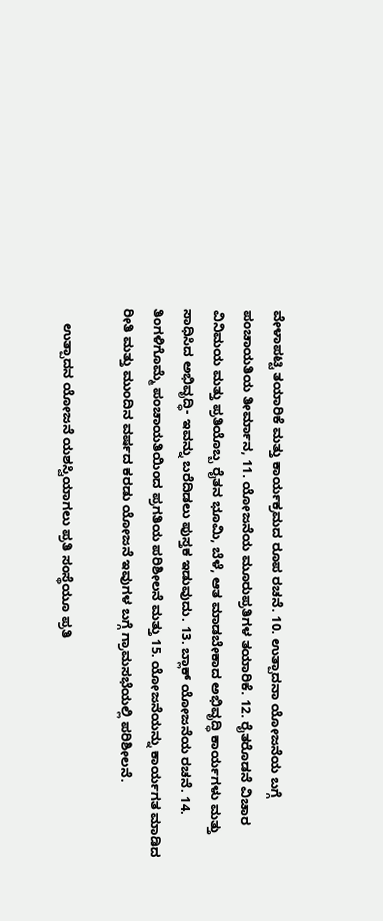ವೇಳಾಪಟ್ಟಿ ತಯಾರಿಕೆ ಮತ್ತು ಕಾರ್ಯಕ್ರಮದ ರೂಪ ರಚನೆ. 10. ಉತ್ಪಾದನಾ ಯೋಜನೆಯ ಬಗ್ಗೆ ಪಂಚಾಯತಿಯ ತೀರ್ಮಾನ, 11. ಯೋಜನೆಯ ಮೂರುಪ್ರತಿಗಳ ತಯಾರಿಕೆ. 12. ರೈತರೊಡನೆ ವಿಚಾರ ವಿನಿಮಯ ಮತ್ತು ಪ್ರತಿಯೊಬ್ಬ ರೈತನ ಭೂಮಿ, ಬೆಳೆ, ಆತ ಮಾಡಬೇಕಾದ ಅಭಿವೃದ್ಧಿ ಕಾರ್ಯಗಳು ಮತ್ತು ಸಾಧಿಸಿದ ಅಭಿವೃದ್ಧಿ- ಇವನ್ನು ಬರೆದಿಡಲು ಪುಸ್ತಕ ಇಡುವುದು. 13. ಬ್ಲಾಕ್ ಯೋಜನೆಯ ರಚನೆ. 14. ತಿಂಗಳಿಗೊಮ್ಮೆ ಪಂಚಾಯತಿಯಿಂದ ಪ್ರಗತಿಯ ಪರಿಶೀಲನೆ ಮತ್ತು 15. ಯೋಜನೆಯನ್ನು ಕಾರ್ಯಗತ ಮಾಡಿದ ರೀತಿ ಮತ್ತು ಮುಂದಿನ ವರ್ಷದ ಕರಡು ಯೋಜನೆ ಇವುಗಳ ಬಗ್ಗೆ ಗ್ರಾಮಸಭೆಯಲ್ಲಿ ಪರಿಶೀಲನೆ.

    ಉತ್ಪಾದನ ಯೋಜನೆ ಯಶಸ್ವಿಯಾಗಲು ಪ್ರತಿ ಸಂಸ್ಥೆಯೂ ಪ್ರತಿ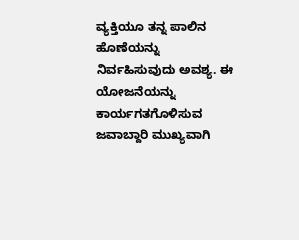ವ್ಯಕ್ತಿಯೂ ತನ್ನ ಪಾಲಿನ ಹೊಣೆಯನ್ನು ನಿರ್ವಹಿಸುವುದು ಅವಶ್ಯ. ಈ ಯೋಜನೆಯನ್ನು ಕಾರ್ಯಗತಗೊಳಿಸುವ ಜವಾಬ್ದಾರಿ ಮುಖ್ಯವಾಗಿ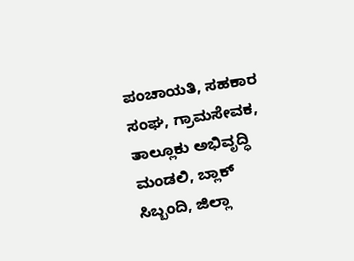ಪಂಚಾಯತಿ, ಸಹಕಾರ ಸಂಘ, ಗ್ರಾಮಸೇವಕ, ತಾಲ್ಲೂಕು ಅಭಿವೃದ್ಧಿ ಮಂಡಲಿ, ಬ್ಲಾಕ್ ಸಿಬ್ಬಂದಿ, ಜಿಲ್ಲಾ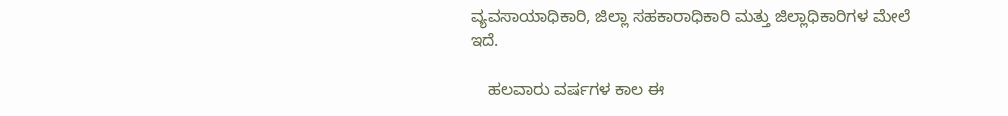ವ್ಯವಸಾಯಾಧಿಕಾರಿ, ಜಿಲ್ಲಾ ಸಹಕಾರಾಧಿಕಾರಿ ಮತ್ತು ಜಿಲ್ಲಾಧಿಕಾರಿಗಳ ಮೇಲೆ ಇದೆ.

    ಹಲವಾರು ವರ್ಷಗಳ ಕಾಲ ಈ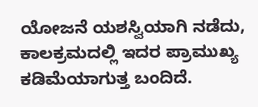ಯೋಜನೆ ಯಶಸ್ವಿಯಾಗಿ ನಡೆದು, ಕಾಲಕ್ರಮದಲ್ಲಿ ಇದರ ಪ್ರಾಮುಖ್ಯ ಕಡಿಮೆಯಾಗುತ್ತ ಬಂದಿದೆ.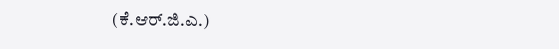(ಕೆ.ಆರ್.ಜಿ.ಎ.)